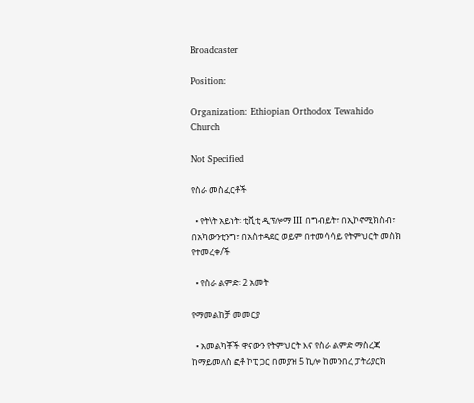Broadcaster

Position:

Organization: Ethiopian Orthodox Tewahido Church

Not Specified

የስራ መስፈርቶች

  • የት\ት አይነት፡ ቲቪቲ ዲፕሎማ III በግብይት፣ በኢኮኖሚክስብ፣ በአካውንቲንግ፣ በአስተዳደር ወይም በተመሳሳይ የትምህርት መስክ የተመረቀ/ች

  • የስራ ልምድ፡ 2 አመት

የማመልከቻ መመርያ

  • አመልካቾች ዋናውን የትምህርት እና የስራ ልምድ ማስረጃ ከማይመለስ ፎቶ ኮፒ ጋር በመያዝ 5 ኪሎ ከመንበረ ፓትሪያርክ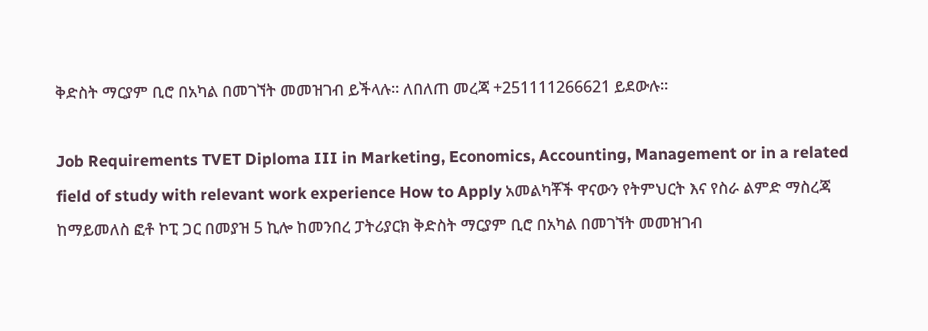ቅድስት ማርያም ቢሮ በአካል በመገኘት መመዝገብ ይችላሉ። ለበለጠ መረጃ +251111266621 ይደውሉ።

Job Requirements TVET Diploma III in Marketing, Economics, Accounting, Management or in a related field of study with relevant work experience How to Apply አመልካቾች ዋናውን የትምህርት እና የስራ ልምድ ማስረጃ ከማይመለስ ፎቶ ኮፒ ጋር በመያዝ 5 ኪሎ ከመንበረ ፓትሪያርክ ቅድስት ማርያም ቢሮ በአካል በመገኘት መመዝገብ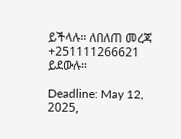ይችላሉ። ለበለጠ መረጃ +251111266621 ይደውሉ።

Deadline: May 12, 2025,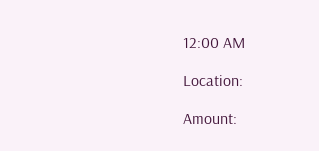12:00 AM

Location:

Amount: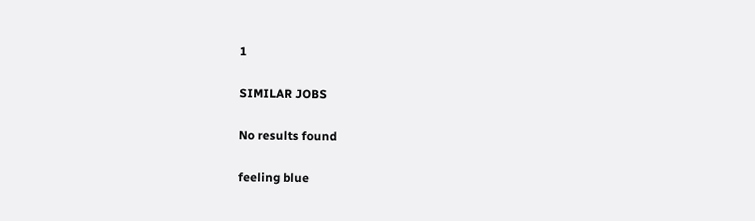1

SIMILAR JOBS

No results found

feeling blue